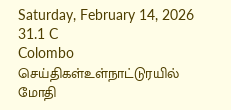Saturday, February 14, 2026
31.1 C
Colombo
செய்திகள்உள்நாட்டுரயில் மோதி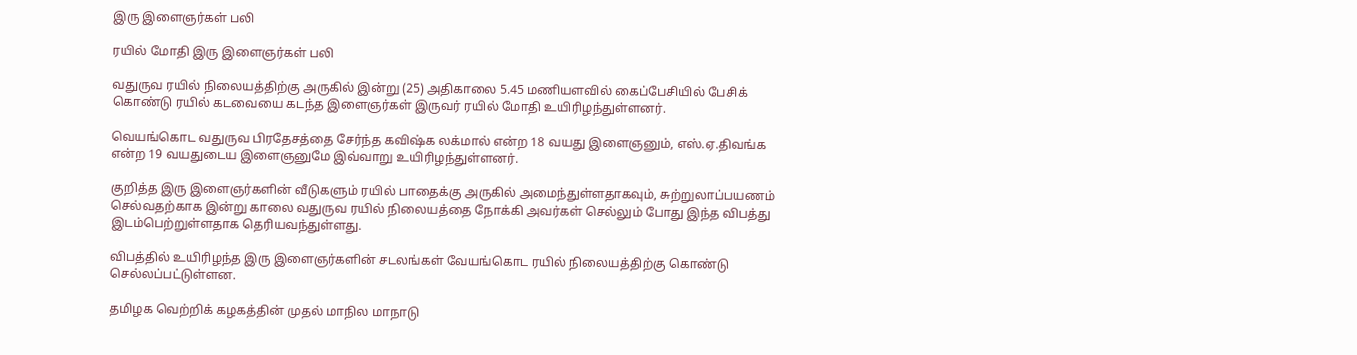இரு இளைஞர்கள் பலி

ரயில் மோதி இரு இளைஞர்கள் பலி

வதுருவ ரயில் நிலையத்திற்கு அருகில் இன்று (25) அதிகாலை 5.45 மணியளவில் கைப்பேசியில் பேசிக் கொண்டு ரயில் கடவையை கடந்த இளைஞர்கள் இருவர் ரயில் மோதி உயிரிழந்துள்ளனர்.

வெயங்கொட வதுருவ பிரதேசத்தை சேர்ந்த கவிஷ்க லக்மால் என்ற 18 வயது இளைஞனும், எஸ்.ஏ.திவங்க என்ற 19 வயதுடைய இளைஞனுமே இவ்வாறு உயிரிழந்துள்ளனர்.

குறித்த இரு இளைஞர்களின் வீடுகளும் ரயில் பாதைக்கு அருகில் அமைந்துள்ளதாகவும், சுற்றுலாப்பயணம் செல்வதற்காக இன்று காலை வதுருவ ரயில் நிலையத்தை நோக்கி அவர்கள் செல்லும் போது இந்த விபத்து இடம்பெற்றுள்ளதாக தெரியவந்துள்ளது.

விபத்தில் உயிரிழந்த இரு இளைஞர்களின் சடலங்கள் வேயங்கொட ரயில் நிலையத்திற்கு கொண்டு செல்லப்பட்டுள்ளன.

தமிழக வெற்றிக் கழகத்தின் முதல் மாநில மாநாடு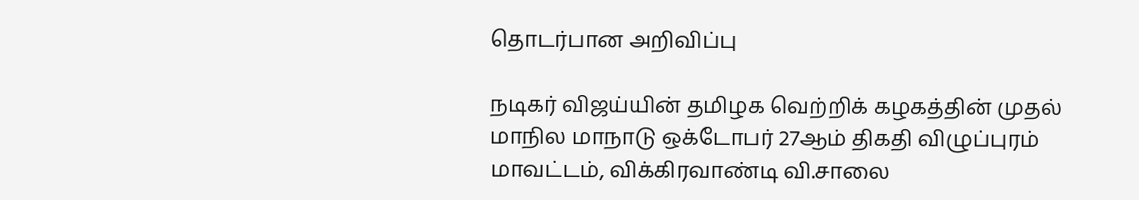தொடர்பான அறிவிப்பு

நடிகர் விஜய்யின் தமிழக வெற்றிக் கழகத்தின் முதல் மாநில மாநாடு ஒக்டோபர் 27ஆம் திகதி விழுப்புரம் மாவட்டம், விக்கிரவாண்டி வி.சாலை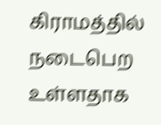கிராமத்தில் நடைபெற உள்ளதாக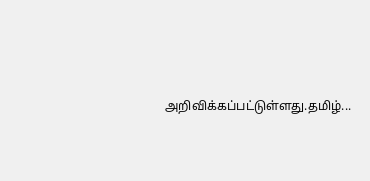அறிவிக்கப்பட்டுள்ளது.தமிழ்...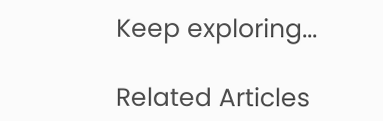Keep exploring...

Related Articles